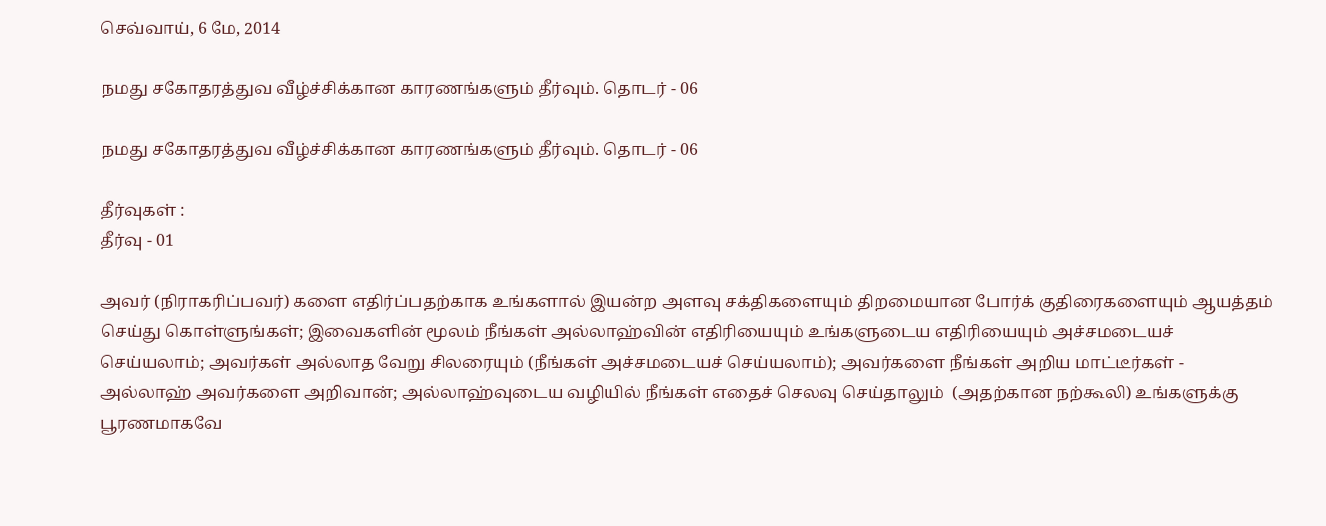செவ்வாய், 6 மே, 2014

நமது சகோதரத்துவ வீழ்ச்சிக்கான காரணங்களும் தீர்வும். தொடர் - 06

நமது சகோதரத்துவ வீழ்ச்சிக்கான காரணங்களும் தீர்வும். தொடர் - 06

தீர்வுகள் :
தீர்வு - 01

அவர் (நிராகரிப்பவர்) களை எதிர்ப்பதற்காக உங்களால் இயன்ற அளவு சக்திகளையும் திறமையான போர்க் குதிரைகளையும் ஆயத்தம் செய்து கொள்ளுங்கள்; இவைகளின் மூலம் நீங்கள் அல்லாஹ்வின் எதிரியையும் உங்களுடைய எதிரியையும் அச்சமடையச் செய்யலாம்; அவர்கள் அல்லாத வேறு சிலரையும் (நீங்கள் அச்சமடையச் செய்யலாம்); அவர்களை நீங்கள் அறிய மாட்டீர்கள் - அல்லாஹ் அவர்களை அறிவான்; அல்லாஹ்வுடைய வழியில் நீங்கள் எதைச் செலவு செய்தாலும்  (அதற்கான நற்கூலி) உங்களுக்கு பூரணமாகவே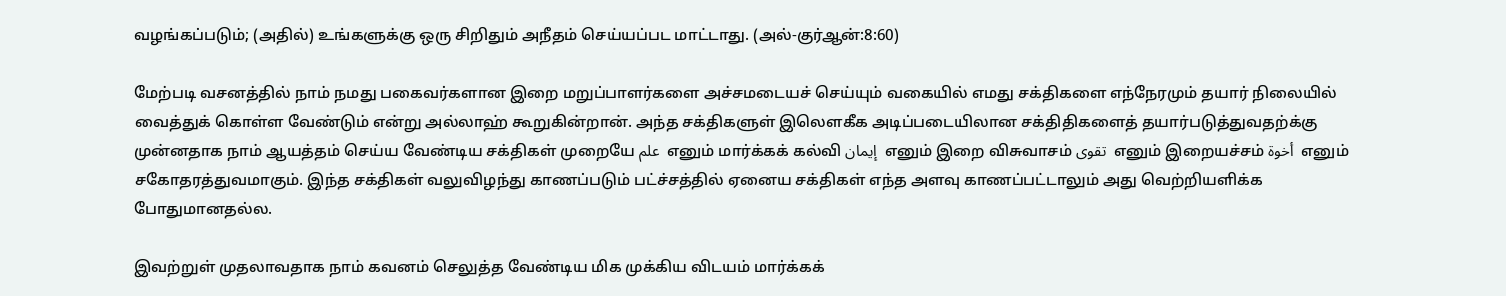வழங்கப்படும்; (அதில்) உங்களுக்கு ஒரு சிறிதும் அநீதம் செய்யப்பட மாட்டாது. (அல்-குர்ஆன்:8:60)

மேற்படி வசனத்தில் நாம் நமது பகைவர்களான இறை மறுப்பாளர்களை அச்சமடையச் செய்யும் வகையில் எமது சக்திகளை எந்நேரமும் தயார் நிலையில் வைத்துக் கொள்ள வேண்டும் என்று அல்லாஹ் கூறுகின்றான். அந்த சக்திகளுள் இலௌகீக அடிப்படையிலான சக்திதிகளைத் தயார்படுத்துவதற்க்கு முன்னதாக நாம் ஆயத்தம் செய்ய வேண்டிய சக்திகள் முறையே علم  எனும் மார்க்கக் கல்வி إيمان  எனும் இறை விசுவாசம் تقوى  எனும் இறையச்சம் أخوة  எனும் சகோதரத்துவமாகும். இந்த சக்திகள் வலுவிழந்து காணப்படும் பட்ச்சத்தில் ஏனைய சக்திகள் எந்த அளவு காணப்பட்டாலும் அது வெற்றியளிக்க போதுமானதல்ல.

இவற்றுள் முதலாவதாக நாம் கவனம் செலுத்த வேண்டிய மிக முக்கிய விடயம் மார்க்கக்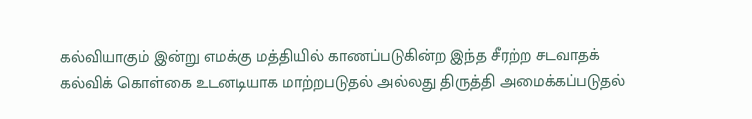கல்வியாகும் இன்று எமக்கு மத்தியில் காணப்படுகின்ற இந்த சீரற்ற சடவாதக் கல்விக் கொள்கை உடனடியாக மாற்றபடுதல் அல்லது திருத்தி அமைக்கப்படுதல்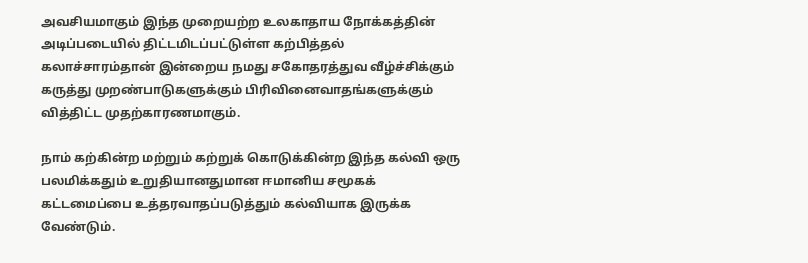அவசியமாகும் இந்த முறையற்ற உலகாதாய நோக்கத்தின் அடிப்படையில் திட்டமிடப்பட்டுள்ள கற்பித்தல் கலாச்சாரம்தான் இன்றைய நமது சகோதரத்துவ வீழ்ச்சிக்கும் கருத்து முறண்பாடுகளுக்கும் பிரிவினைவாதங்களுக்கும் வித்திட்ட முதற்காரணமாகும்.

நாம் கற்கின்ற மற்றும் கற்றுக் கொடுக்கின்ற இந்த கல்வி ஒரு பலமிக்கதும் உறுதியானதுமான ஈமானிய சமூகக் கட்டமைப்பை உத்தரவாதப்படுத்தும் கல்வியாக இருக்க வேண்டும்.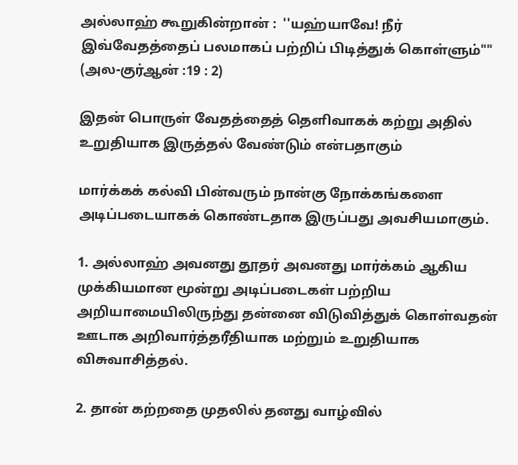அல்லாஹ் கூறுகின்றான் :  ''யஹ்யாவே! நீர் இவ்வேதத்தைப் பலமாகப் பற்றிப் பிடித்துக் கொள்ளும்"" (அல-குர்ஆன் :19 : 2)

இதன் பொருள் வேதத்தைத் தெளிவாகக் கற்று அதில் உறுதியாக இருத்தல் வேண்டும் என்பதாகும்

மார்க்கக் கல்வி பின்வரும் நான்கு நோக்கங்களை அடிப்படையாகக் கொண்டதாக இருப்பது அவசியமாகும்.

1. அல்லாஹ் அவனது தூதர் அவனது மார்க்கம் ஆகிய முக்கியமான மூன்று அடிப்படைகள் பற்றிய அறியாமையிலிருந்து தன்னை விடுவித்துக் கொள்வதன் ஊடாக அறிவார்த்தரீதியாக மற்றும் உறுதியாக விசுவாசித்தல்.

2. தான் கற்றதை முதலில் தனது வாழ்வில்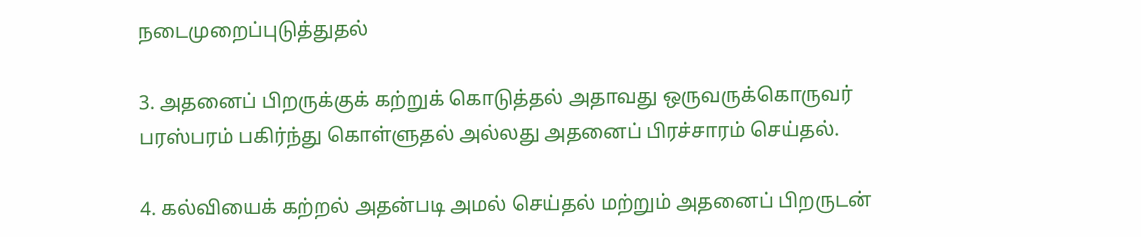நடைமுறைப்புடுத்துதல்

3. அதனைப் பிறருக்குக் கற்றுக் கொடுத்தல் அதாவது ஒருவருக்கொருவர் பரஸ்பரம் பகிர்ந்து கொள்ளுதல் அல்லது அதனைப் பிரச்சாரம் செய்தல்.

4. கல்வியைக் கற்றல் அதன்படி அமல் செய்தல் மற்றும் அதனைப் பிறருடன்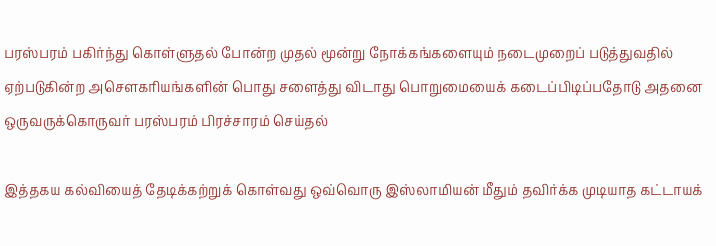பரஸ்பரம் பகிர்ந்து கொள்ளுதல் போன்ற முதல் மூன்று நோக்கங்களையும் நடைமுறைப் படுத்துவதில் ஏற்படுகின்ற அசௌகரியங்களின் பொது சளைத்து விடாது பொறுமையைக் கடைப்பிடிப்பதோடு அதனை ஒருவருக்கொருவர் பரஸ்பரம் பிரச்சாரம் செய்தல்

இத்தகய கல்வியைத் தேடிக்கற்றுக் கொள்வது ஒவ்வொரு இஸ்லாமியன் மீதும் தவிர்க்க முடியாத கட்டாயக்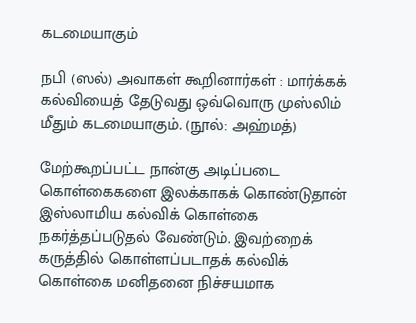கடமையாகும்

நபி (ஸல்) அவாகள் கூறினார்கள் : மார்க்கக் கல்வியைத் தேடுவது ஒவ்வொரு முஸ்லிம் மீதும் கடமையாகும். (நூல்: அஹ்மத்)

மேற்கூறப்பட்ட நான்கு அடிப்படை கொள்கைகளை இலக்காகக் கொண்டுதான் இஸ்லாமிய கல்விக் கொள்கை நகர்த்தப்படுதல் வேண்டும். இவற்றைக் கருத்தில் கொள்ளப்படாதக் கல்விக் கொள்கை மனிதனை நிச்சயமாக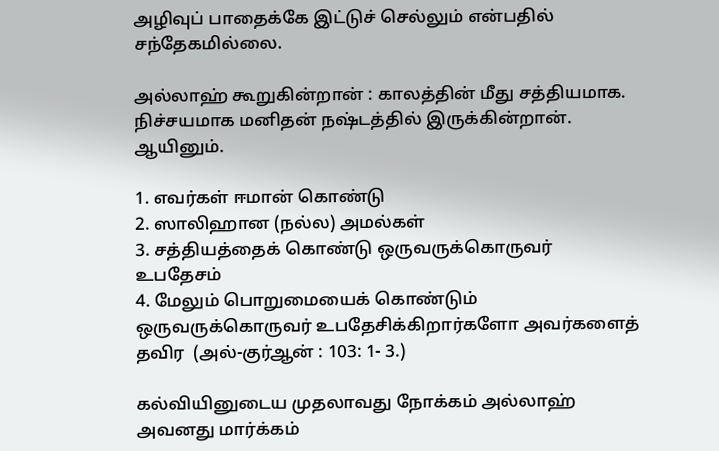அழிவுப் பாதைக்கே இட்டுச் செல்லும் என்பதில் சந்தேகமில்லை.

அல்லாஹ் கூறுகின்றான் : காலத்தின் மீது சத்தியமாக. நிச்சயமாக மனிதன் நஷ்டத்தில் இருக்கின்றான். ஆயினும்.

1. எவர்கள் ஈமான் கொண்டு
2. ஸாலிஹான (நல்ல) அமல்கள்
3. சத்தியத்தைக் கொண்டு ஒருவருக்கொருவர் உபதேசம்
4. மேலும் பொறுமையைக் கொண்டும் ஒருவருக்கொருவர் உபதேசிக்கிறார்களோ அவர்களைத் தவிர  (அல்-குர்ஆன் : 103: 1- 3.)

கல்வியினுடைய முதலாவது நோக்கம் அல்லாஹ் அவனது மார்க்கம்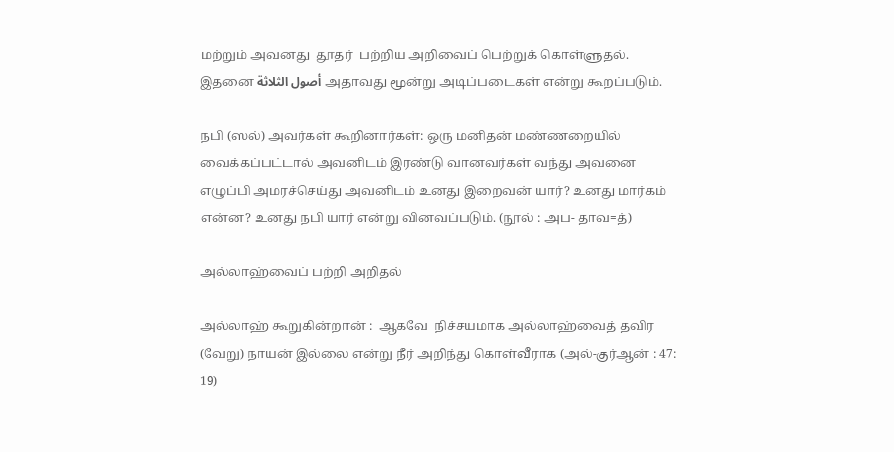மற்றும் அவனது  தூதர்  பற்றிய அறிவைப் பெற்றுக் கொள்ளுதல். இதனை أصول الثلاثة அதாவது மூன்று அடிப்படைகள் என்று கூறப்படும்.

நபி (ஸல்) அவர்கள் கூறினார்கள்: ஒரு மனிதன் மண்ணறையில் வைக்கப்பட்டால் அவனிடம் இரண்டு வானவர்கள் வந்து அவனை எழுப்பி அமரச்செய்து அவனிடம் உனது இறைவன் யார்? உனது மார்கம் என்ன? உனது நபி யார் என்று வினவப்படும். (நூல் : அப- தாவ=த்)

அல்லாஹ்வைப் பற்றி அறிதல்

அல்லாஹ் கூறுகின்றான் :  ஆகவே  நிச்சயமாக அல்லாஹ்வைத் தவிர (வேறு) நாயன் இல்லை என்று நீர் அறிந்து கொள்வீராக (அல்-குர்ஆன் : 47: 19)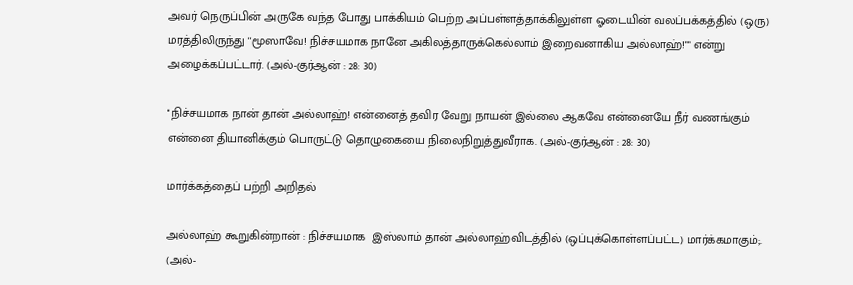அவர் நெருப்பின் அருகே வந்த போது பாக்கியம் பெற்ற அப்பள்ளத்தாக்கிலுள்ள ஓடையின் வலப்பக்கத்தில் (ஒரு) மரத்திலிருந்து ''மூஸாவே! நிச்சயமாக நானே அகிலத்தாருக்கெல்லாம் இறைவனாகிய அல்லாஹ்!"" என்று அழைக்கப்பட்டார். (அல்-குர்ஆன் : 28: 30)

''நிச்சயமாக நான் தான் அல்லாஹ்! என்னைத் தவிர வேறு நாயன் இல்லை ஆகவே என்னையே நீர் வணங்கும் என்னை தியானிக்கும் பொருட்டு தொழுகையை நிலைநிறுத்துவீராக. (அல்-குர்ஆன் : 28: 30)

மார்க்கத்தைப் பற்றி அறிதல்

அல்லாஹ் கூறுகின்றான் : நிச்சயமாக  இஸ்லாம் தான் அல்லாஹ்விடத்தில் (ஒப்புக்கொள்ளப்பட்ட) மார்க்கமாகும்;. (அல்-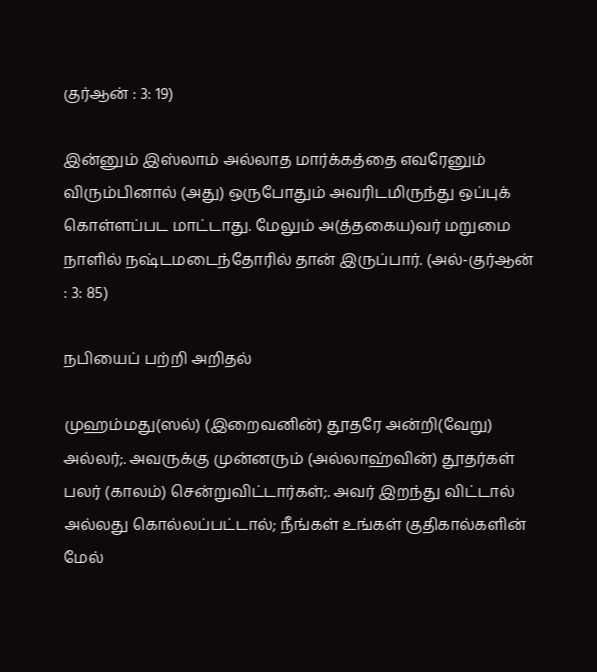குர்ஆன் : 3: 19)

இன்னும் இஸ்லாம் அல்லாத மார்க்கத்தை எவரேனும் விரும்பினால் (அது) ஒருபோதும் அவரிடமிருந்து ஒப்புக் கொள்ளப்பட மாட்டாது. மேலும் அ(த்தகைய)வர் மறுமை நாளில் நஷ்டமடைந்தோரில் தான் இருப்பார். (அல்-குர்ஆன் : 3: 85)

நபியைப் பற்றி அறிதல்

முஹம்மது(ஸல்) (இறைவனின்) தூதரே அன்றி(வேறு) அல்லர்;. அவருக்கு முன்னரும் (அல்லாஹ்வின்) தூதர்கள் பலர் (காலம்) சென்றுவிட்டார்கள்;. அவர் இறந்து விட்டால் அல்லது கொல்லப்பட்டால்; நீங்கள் உங்கள் குதிகால்களின் மேல்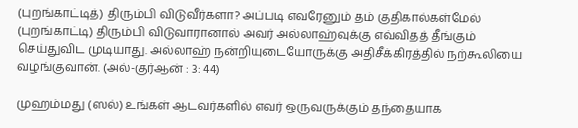(புறங்காட்டித்) திரும்பி விடுவீர்களா? அப்படி எவரேனும் தம் குதிகால்கள்மேல் (புறங்காட்டி) திரும்பி விடுவாரானால் அவர் அல்லாஹ்வுக்கு எவ்விதத் தீங்கும் செய்துவிட முடியாது. அல்லாஹ் நன்றியுடையோருக்கு அதிசீக்கிரத்தில் நற்கூலியை வழங்குவான். (அல்-குர்ஆன் : 3: 44)

முஹம்மது (ஸல்) உங்கள் ஆடவர்களில் எவர் ஒருவருக்கும் தந்தையாக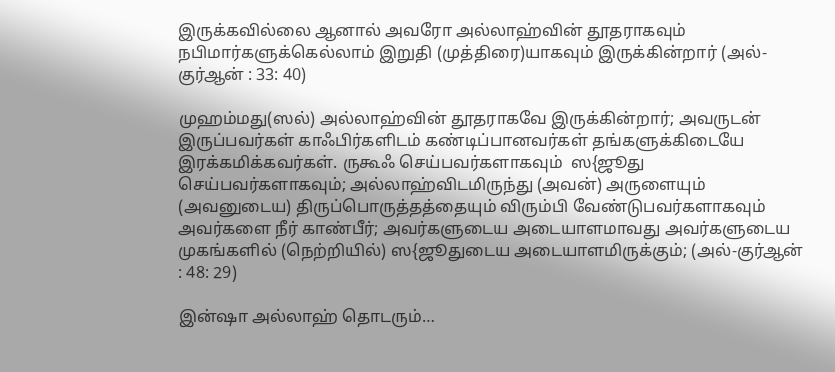இருக்கவில்லை ஆனால் அவரோ அல்லாஹ்வின் தூதராகவும் நபிமார்களுக்கெல்லாம் இறுதி (முத்திரை)யாகவும் இருக்கின்றார் (அல்-குர்ஆன் : 33: 40)

முஹம்மது(ஸல்) அல்லாஹ்வின் தூதராகவே இருக்கின்றார்; அவருடன் இருப்பவர்கள் காஃபிர்களிடம் கண்டிப்பானவர்கள் தங்களுக்கிடையே இரக்கமிக்கவர்கள். ருகூஃ செய்பவர்களாகவும்  ஸ{ஜூது செய்பவர்களாகவும்; அல்லாஹ்விடமிருந்து (அவன்) அருளையும் (அவனுடைய) திருப்பொருத்தத்தையும் விரும்பி வேண்டுபவர்களாகவும் அவர்களை நீர் காண்பீர்; அவர்களுடைய அடையாளமாவது அவர்களுடைய முகங்களில் (நெற்றியில்) ஸ{ஜூதுடைய அடையாளமிருக்கும்; (அல்-குர்ஆன் : 48: 29)

இன்ஷா அல்லாஹ் தொடரும்…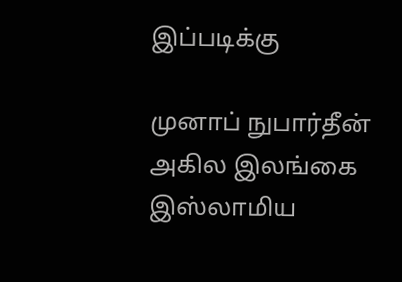இப்படிக்கு

முனாப் நுபார்தீன்
அகில இலங்கை இஸ்லாமிய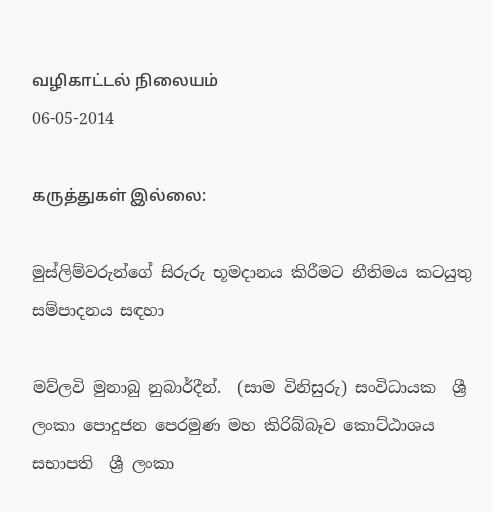வழிகாட்டல் நிலையம்
06-05-2014

கருத்துகள் இல்லை:

මුස්ලිම්වරුන්ගේ සිරුරු භූමදානය කිරීමට නීතිමය කටයුතු සම්පාදනය සඳහා

මව්ලවි මුනාබු නුබාර්දීන්.  (සාම විනිසුරු) සංවිධායක  ශ්‍රී ලංකා පොදුජන පෙරමුණ මහ කිරිබ්බෑව කොට්ඨාශය සභාපති  ශ්‍රී ලංකා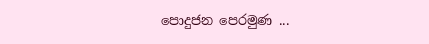පොදුජන පෙරමුණ ...